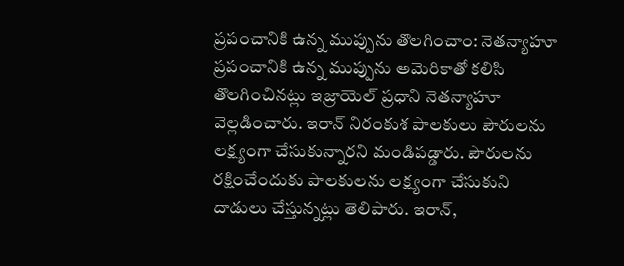ప్రపంచానికి ఉన్న ముప్పును తొలగించాం: నెతన్యాహూ
ప్రపంచానికి ఉన్న ముప్పును అమెరికాతో కలిసి తొలగించినట్లు ఇజ్రాయెల్ ప్రధాని నెతన్యాహూ వెల్లడించారు. ఇరాన్ నిరంకుశ పాలకులు పౌరులను లక్ష్యంగా చేసుకున్నారని మండిపడ్డారు. పౌరులను రక్షించేందుకు పాలకులను లక్ష్యంగా చేసుకుని దాడులు చేస్తున్నట్లు తెలిపారు. ఇరాన్,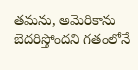తమను, అమెరికాను బెదరిస్తోందని గతంలోనే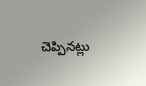చెప్పినట్లు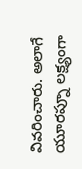వివరించారు. అలాగే యూరప్నూ లక్ష్యంగా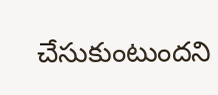చేసుకుంటుందని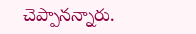చెప్పానన్నారు.